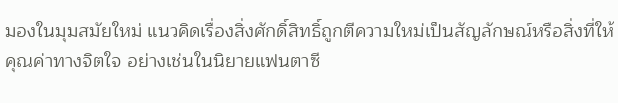มองในมุมสมัยใหม่ แนวคิดเรื่องสิ่งศักดิ์สิทธิ์ถูกตีความใหม่เป็นสัญลักษณ์หรือสิ่งที่ให้คุณค่าทางจิตใจ อย่างเช่นในนิยายแฟนตาซี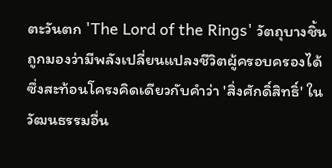ตะวันตก 'The Lord of the Rings' วัตถุบางชิ้นถูกมองว่ามีพลังเปลี่ยนแปลงชีวิตผู้ครอบครองได้ ซึ่งสะท้อนโครงคิดเดียวกับคำว่า 'สิ่งศักดิ์สิทธิ์' ในวัฒนธรรมอื่น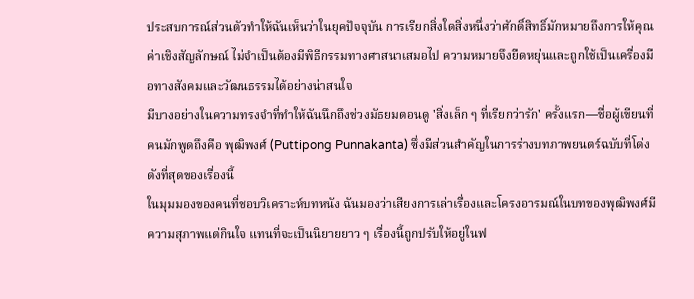ประสบการณ์ส่วนตัวทำให้ฉันเห็นว่าในยุคปัจจุบัน การเรียกสิ่งใดสิ่งหนึ่งว่าศักดิ์สิทธิ์มักหมายถึงการให้คุณค่าเชิงสัญลักษณ์ ไม่จำเป็นต้องมีพิธีกรรมทางศาสนาเสมอไป ความหมายจึงยืดหยุ่นและถูกใช้เป็นเครื่องมือทางสังคมและวัฒนธรรมได้อย่างน่าสนใจ
มีบางอย่างในความทรงจำที่ทำให้ฉันนึกถึงช่วงมัธยมตอนดู 'สิ่งเล็ก ๆ ที่เรียกว่ารัก' ครั้งแรก—ชื่อผู้เขียนที่คนมักพูดถึงคือ พุฒิพงศ์ (Puttipong Punnakanta) ซึ่งมีส่วนสำคัญในการร่างบทภาพยนตร์ฉบับที่โด่งดังที่สุดของเรื่องนี้
ในมุมมองของคนที่ชอบวิเคราะห์บทหนัง ฉันมองว่าเสียงการเล่าเรื่องและโครงอารมณ์ในบทของพุฒิพงศ์มีความสุภาพแต่กินใจ แทนที่จะเป็นนิยายยาว ๆ เรื่องนี้ถูกปรับให้อยู่ในฟ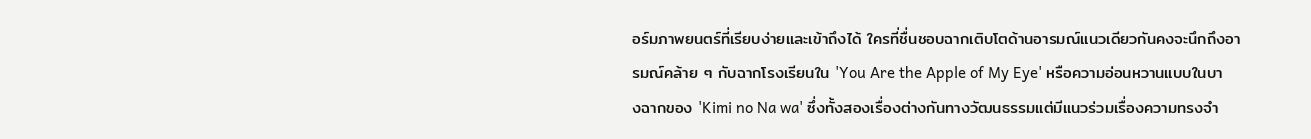อร์มภาพยนตร์ที่เรียบง่ายและเข้าถึงได้ ใครที่ชื่นชอบฉากเติบโตด้านอารมณ์แนวเดียวกันคงจะนึกถึงอารมณ์คล้าย ๆ กับฉากโรงเรียนใน 'You Are the Apple of My Eye' หรือความอ่อนหวานแบบในบางฉากของ 'Kimi no Na wa' ซึ่งทั้งสองเรื่องต่างกันทางวัฒนธรรมแต่มีแนวร่วมเรื่องความทรงจำ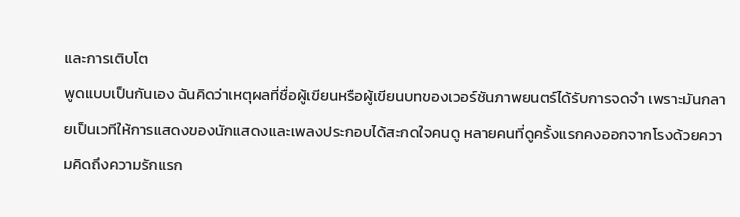และการเติบโต
พูดแบบเป็นกันเอง ฉันคิดว่าเหตุผลที่ชื่อผู้เขียนหรือผู้เขียนบทของเวอร์ชันภาพยนตร์ได้รับการจดจำ เพราะมันกลายเป็นเวทีให้การแสดงของนักแสดงและเพลงประกอบได้สะกดใจคนดู หลายคนที่ดูครั้งแรกคงออกจากโรงด้วยความคิดถึงความรักแรก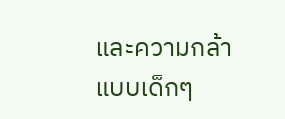และความกล้าแบบเด็กๆ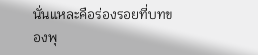นั่นแหละคือร่องรอยที่บทของพุ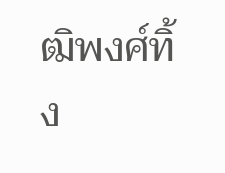ฒิพงศ์ทิ้ง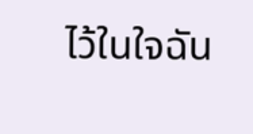ไว้ในใจฉัน